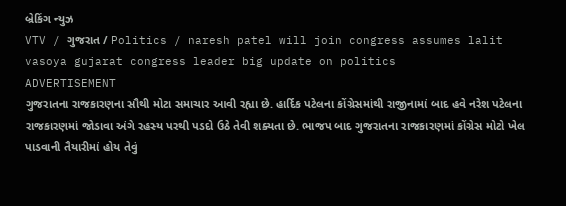બ્રેકિંગ ન્યુઝ
VTV / ગુજરાત / Politics / naresh patel will join congress assumes lalit vasoya gujarat congress leader big update on politics
ADVERTISEMENT
ગુજરાતના રાજકારણના સૌથી મોટા સમાચાર આવી રહ્યા છે. હાર્દિક પટેલના કોંગ્રેસમાંથી રાજીનામાં બાદ હવે નરેશ પટેલના રાજકારણમાં જોડાવા અંગે રહસ્ય પરથી પડદો ઉઠે તેવી શક્યતા છે. ભાજપ બાદ ગુજરાતના રાજકારણમાં કોંગ્રેસ મોટો ખેલ પાડવાની તૈયારીમાં હોય તેવું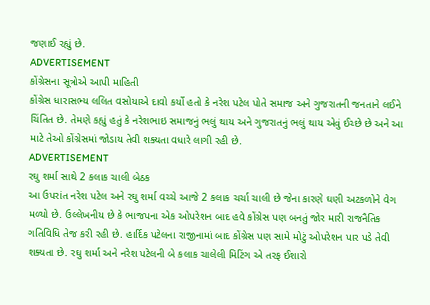જણાઈ રહ્યું છે.
ADVERTISEMENT
કોંગ્રેસના સૂત્રોએ આપી માહિતી
કોંગ્રેસ ધારાસભ્ય લલિત વસોયાએ દાવો કર્યો હતો કે નરેશ પટેલ પોતે સમાજ અને ગુજરાતની જનતાને લઈને ચિંતિત છે. તેમણે કહ્યું હતું કે નરેશભાઇ સમાજનું ભલું થાય અને ગુજરાતનું ભલું થાય એવું ઈચ્છે છે અને આ માટે તેઓ કોંગ્રેસમાં જોડાય તેવી શક્યતા વધારે લાગી રહી છે.
ADVERTISEMENT
રઘુ શર્મા સાથે 2 કલાક ચાલી બેઠક
આ ઉપરાંત નરેશ પટેલ અને રઘુ શર્મા વચ્ચે આજે 2 કલાક ચર્ચા ચાલી છે જેના કારણે ઘણી અટકળોને વેગ મળ્યો છે. ઉલ્લેખનીય છે કે ભાજપના એક ઓપરેશન બાદ હવે કોંગ્રેસ પણ બનતું જોર મારી રાજનૈતિક ગતિવિધિ તેજ કરી રહી છે. હાર્દિક પટેલના રાજીનામાં બાદ કોંગ્રેસ પણ સામે મોટું ઓપરેશન પાર પડે તેવી શક્યતા છે. રઘુ શર્મા અને નરેશ પટેલની બે કલાક ચાલેલી મિટિંગ એ તરફ ઈશારો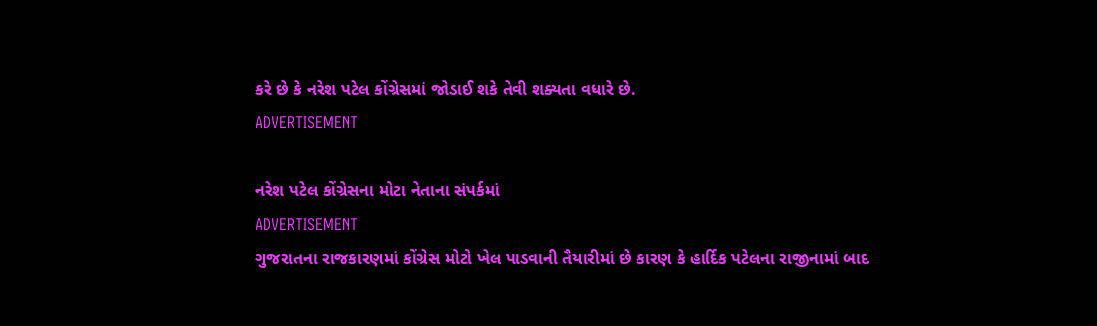કરે છે કે નરેશ પટેલ કોંગ્રેસમાં જોડાઈ શકે તેવી શક્યતા વધારે છે.
ADVERTISEMENT

નરેશ પટેલ કોંગ્રેસના મોટા નેતાના સંપર્કમાં
ADVERTISEMENT
ગુજરાતના રાજકારણમાં કોંગ્રેસ મોટો ખેલ પાડવાની તૈયારીમાં છે કારણ કે હાર્દિક પટેલના રાજીનામાં બાદ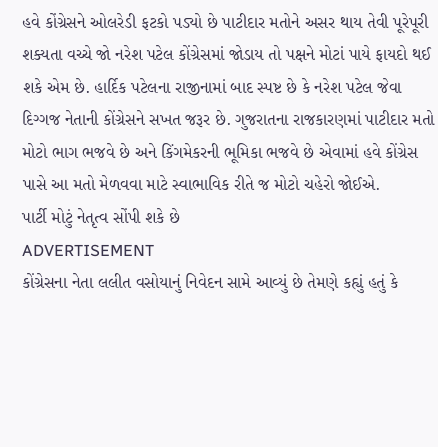હવે કોંગ્રેસને ઓલરેડી ફટકો પડ્યો છે પાટીદાર મતોને અસર થાય તેવી પૂરેપૂરી શક્યતા વચ્ચે જો નરેશ પટેલ કોંગ્રેસમાં જોડાય તો પક્ષને મોટાં પાયે ફાયદો થઈ શકે એમ છે. હાર્દિક પટેલના રાજીનામાં બાદ સ્પષ્ટ છે કે નરેશ પટેલ જેવા દિગ્ગજ નેતાની કોંગ્રેસને સખત જરૂર છે. ગુજરાતના રાજકારણમાં પાટીદાર મતો મોટો ભાગ ભજવે છે અને કિંગમેકરની ભૂમિકા ભજવે છે એવામાં હવે કોંગ્રેસ પાસે આ મતો મેળવવા માટે સ્વાભાવિક રીતે જ મોટો ચહેરો જોઈએ.
પાર્ટી મોટું નેતૃત્વ સોંપી શકે છે
ADVERTISEMENT
કોંગ્રેસના નેતા લલીત વસોયાનું નિવેદન સામે આવ્યું છે તેમણે કહ્યું હતું કે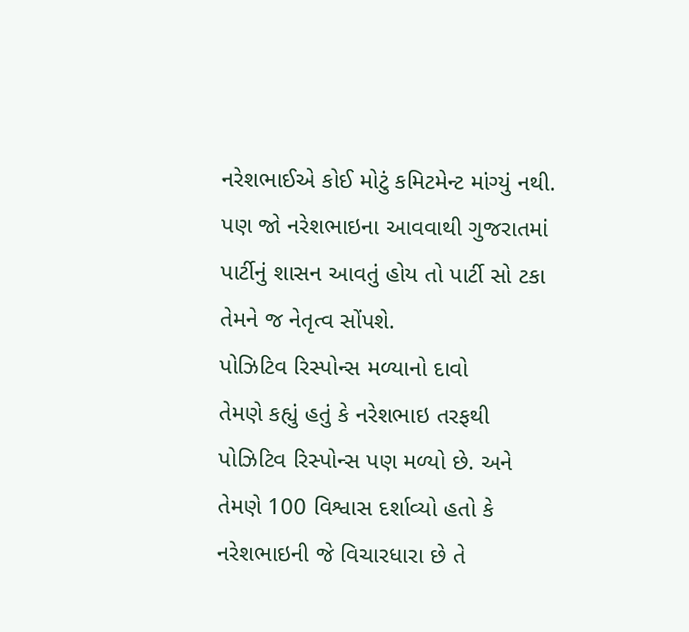નરેશભાઈએ કોઈ મોટું કમિટમેન્ટ માંગ્યું નથી. પણ જો નરેશભાઇના આવવાથી ગુજરાતમાં પાર્ટીનું શાસન આવતું હોય તો પાર્ટી સો ટકા તેમને જ નેતૃત્વ સોંપશે.
પોઝિટિવ રિસ્પોન્સ મળ્યાનો દાવો
તેમણે કહ્યું હતું કે નરેશભાઇ તરફથી પોઝિટિવ રિસ્પોન્સ પણ મળ્યો છે. અને તેમણે 100 વિશ્વાસ દર્શાવ્યો હતો કે નરેશભાઇની જે વિચારધારા છે તે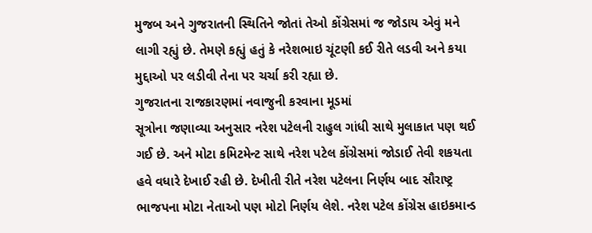મુજબ અને ગુજરાતની સ્થિતિને જોતાં તેઓ કોંગ્રેસમાં જ જોડાય એવું મને લાગી રહ્યું છે. તેમણે કહ્યું હતું કે નરેશભાઇ ચૂંટણી કઈ રીતે લડવી અને કયા મુદ્દાઓ પર લડીવી તેના પર ચર્ચા કરી રહ્યા છે.
ગુજરાતના રાજકારણમાં નવાજુની કરવાના મૂડમાં
સૂત્રોના જણાવ્યા અનુસાર નરેશ પટેલની રાહુલ ગાંધી સાથે મુલાકાત પણ થઈ ગઈ છે. અને મોટા કમિટમેન્ટ સાથે નરેશ પટેલ કોંગ્રેસમાં જોડાઈ તેવી શકયતા હવે વધારે દેખાઈ રહી છે. દેખીતી રીતે નરેશ પટેલના નિર્ણય બાદ સૌરાષ્ટ્ર ભાજપના મોટા નેતાઓ પણ મોટો નિર્ણય લેશે. નરેશ પટેલ કોંગ્રેસ હાઇકમાન્ડ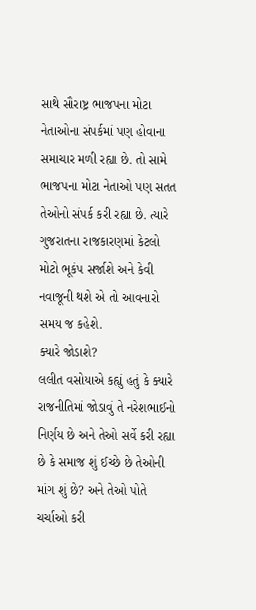સાથે સૌરાષ્ટ્ર ભાજપના મોટા નેતાઓના સંપર્કમાં પણ હોવાના સમાચાર મળી રહ્યા છે. તો સામે ભાજપના મોટા નેતાઓ પણ સતત તેઓનો સંપર્ક કરી રહ્યા છે. ત્યારે ગુજરાતના રાજકારણમાં કેટલો મોટો ભૂકંપ સર્જાશે અને કેવી નવાજૂની થશે એ તો આવનારો સમય જ કહેશે.
ક્યારે જોડાશે?
લલીત વસોયાએ કહ્યું હતું કે ક્યારે રાજનીતિમાં જોડાવું તે નરેશભાઈનો નિર્ણય છે અને તેઓ સર્વે કરી રહ્યા છે કે સમાજ શું ઈચ્છે છે તેઓની માંગ શું છે? અને તેઓ પોતે ચર્ચાઓ કરી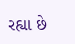રહ્યા છે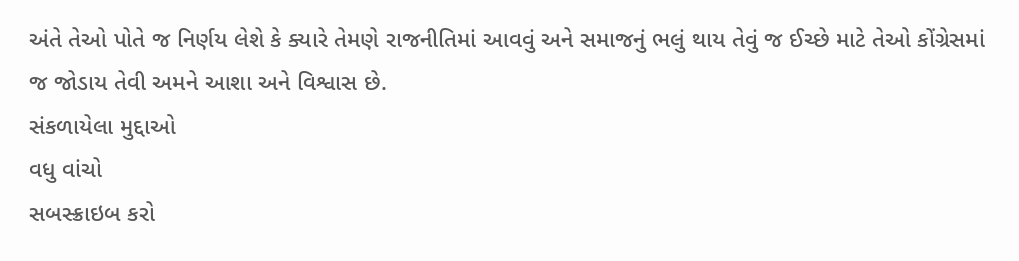અંતે તેઓ પોતે જ નિર્ણય લેશે કે ક્યારે તેમણે રાજનીતિમાં આવવું અને સમાજનું ભલું થાય તેવું જ ઈચ્છે માટે તેઓ કોંગ્રેસમાં જ જોડાય તેવી અમને આશા અને વિશ્વાસ છે.
સંકળાયેલા મુદ્દાઓ
વધુ વાંચો
સબસ્ક્રાઇબ કરો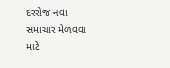દરરોજ નવા સમાચાર મેળવવા માટે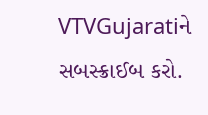VTVGujaratiને સબસ્ક્રાઈબ કરો.